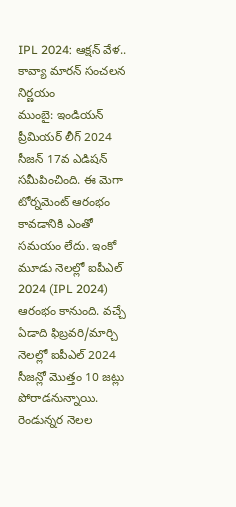IPL 2024: ఆక్షన్ వేళ.. కావ్యా మారన్ సంచలన నిర్ణయం
ముంబై: ఇండియన్ ప్రీమియర్ లీగ్ 2024 సీజన్ 17వ ఎడిషన్ సమీపించింది. ఈ మెగా టోర్నమెంట్ ఆరంభం కావడానికి ఎంతో సమయం లేదు. ఇంకో మూడు నెలల్లో ఐపీఎల్ 2024 (IPL 2024) ఆరంభం కానుంది. వచ్చే ఏడాది ఫిబ్రవరి/మార్చి నెలల్లో ఐపీఎల్ 2024 సీజన్లో మొత్తం 10 జట్లు పోరాడనున్నాయి.
రెండున్నర నెలల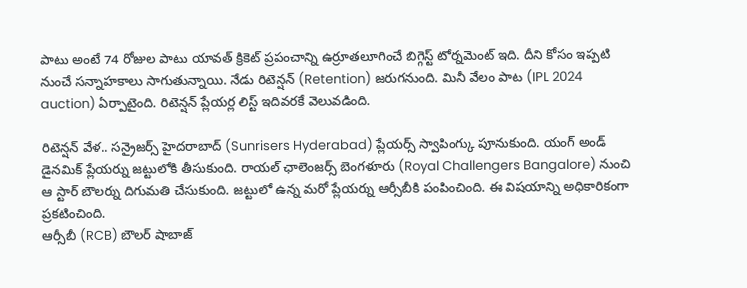పాటు అంటే 74 రోజుల పాటు యావత్ క్రికెట్ ప్రపంచాన్ని ఉర్రూతలూగించే బిగ్గెస్ట్ టోర్నమెంట్ ఇది. దీని కోసం ఇప్పటి నుంచే సన్నాహకాలు సాగుతున్నాయి. నేడు రిటెన్షన్ (Retention) జరుగనుంది. మినీ వేలం పాట (IPL 2024 auction) ఏర్పాటైంది. రిటెన్షన్ ప్లేయర్ల లిస్ట్ ఇదివరకే వెలువడింది.

రిటెన్షన్ వేళ.. సన్రైజర్స్ హైదరాబాద్ (Sunrisers Hyderabad) ప్లేయర్స్ స్వాపింగ్కు పూనుకుంది. యంగ్ అండ్ డైనమిక్ ప్లేయర్ను జట్టులోకి తీసుకుంది. రాయల్ ఛాలెంజర్స్ బెంగళూరు (Royal Challengers Bangalore) నుంచి ఆ స్టార్ బౌలర్ను దిగుమతి చేసుకుంది. జట్టులో ఉన్న మరో ప్లేయర్ను ఆర్సీబీకి పంపించింది. ఈ విషయాన్ని అధికారికంగా ప్రకటించింది.
ఆర్సీబీ (RCB) బౌలర్ షాబాజ్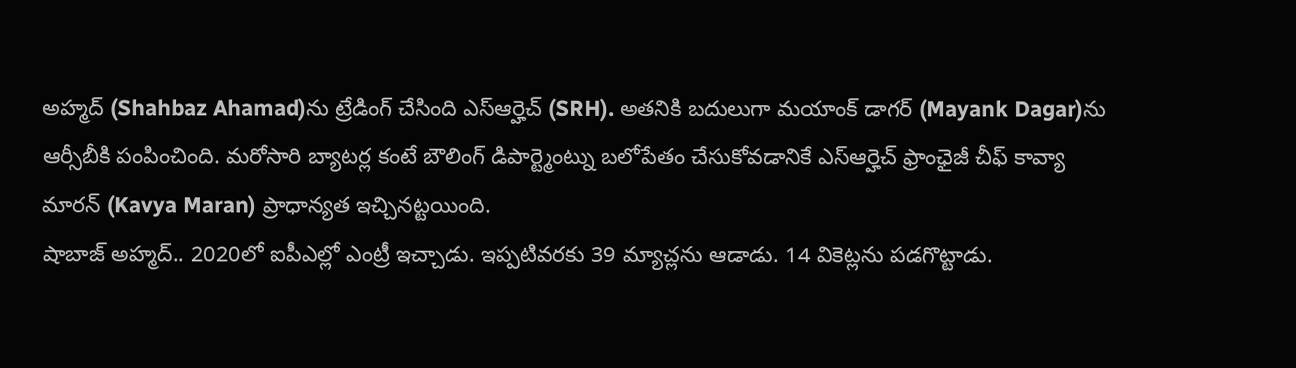అహ్మద్ (Shahbaz Ahamad)ను ట్రేడింగ్ చేసింది ఎస్ఆర్హెచ్ (SRH). అతనికి బదులుగా మయాంక్ డాగర్ (Mayank Dagar)ను ఆర్సీబీకి పంపించింది. మరోసారి బ్యాటర్ల కంటే బౌలింగ్ డిపార్ట్మెంట్ను బలోపేతం చేసుకోవడానికే ఎస్ఆర్హెచ్ ఫ్రాంఛైజీ చీఫ్ కావ్యా మారన్ (Kavya Maran) ప్రాధాన్యత ఇచ్చినట్టయింది.
షాబాజ్ అహ్మద్.. 2020లో ఐపీఎల్లో ఎంట్రీ ఇచ్చాడు. ఇప్పటివరకు 39 మ్యాచ్లను ఆడాడు. 14 వికెట్లను పడగొట్టాడు.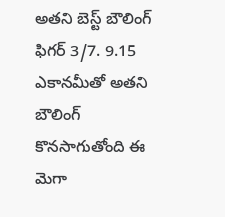అతని బెస్ట్ బౌలింగ్ ఫిగర్ 3/7. 9.15 ఎకానమీతో అతని బౌలింగ్ కొనసాగుతోంది ఈ మెగా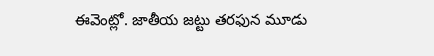ఈవెంట్లో. జాతీయ జట్టు తరఫున మూడు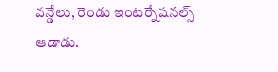వన్డేలు, రెండు ఇంటర్నేషనల్స్ ఆడాడు.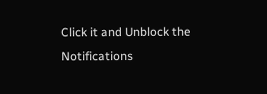Click it and Unblock the Notifications